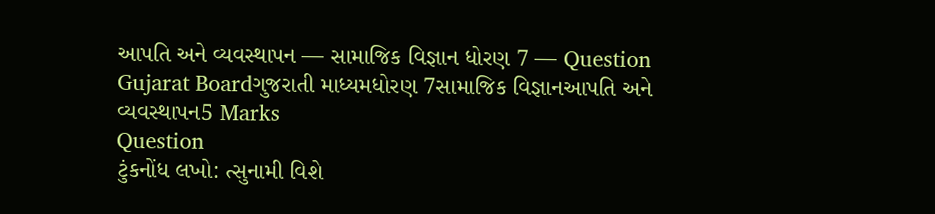આપતિ અને વ્યવસ્થાપન — સામાજિક વિજ્ઞાન ધોરણ 7 — Question
Gujarat Boardગુજરાતી માધ્યમધોરણ 7સામાજિક વિજ્ઞાનઆપતિ અને વ્યવસ્થાપન5 Marks
Question
ટુંકનોંધ લખો: ત્સુનામી વિશે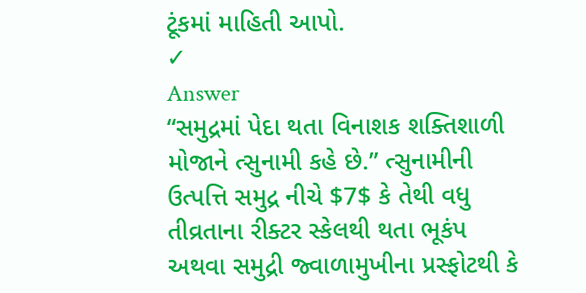ટૂંકમાં માહિતી આપો.
✓
Answer
“સમુદ્રમાં પેદા થતા વિનાશક શક્તિશાળી મોજાને ત્સુનામી કહે છે.” ત્સુનામીની ઉત્પત્તિ સમુદ્ર નીચે $7$ કે તેથી વધુ તીવ્રતાના રીક્ટર સ્કેલથી થતા ભૂકંપ અથવા સમુદ્રી જ્વાળામુખીના પ્રસ્ફોટથી કે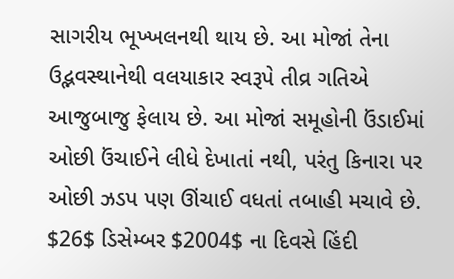સાગરીય ભૂખ્ખલનથી થાય છે. આ મોજાં તેના ઉદ્ભવસ્થાનેથી વલયાકાર સ્વરૂપે તીવ્ર ગતિએ આજુબાજુ ફેલાય છે. આ મોજાં સમૂહોની ઉંડાઈમાં ઓછી ઉંચાઈને લીધે દેખાતાં નથી, પરંતુ કિનારા પર ઓછી ઝડપ પણ ઊંચાઈ વધતાં તબાહી મચાવે છે. $26$ ડિસેમ્બર $2004$ ના દિવસે હિંદી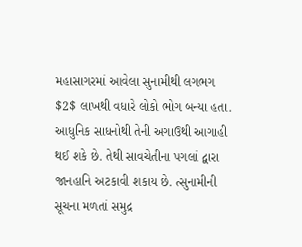મહાસાગરમાં આવેલા સુનામીથી લગભગ $2$ લાખથી વધારે લોકો ભોગ બન્યા હતા. આધુનિક સાધનોથી તેની અગાઉથી આગાહી થઈ શકે છે. તેથી સાવચેતીના પગલાં દ્વારા જાનહાનિ અટકાવી શકાય છે. ત્સુનામીની સૂચના મળતાં સમુદ્ર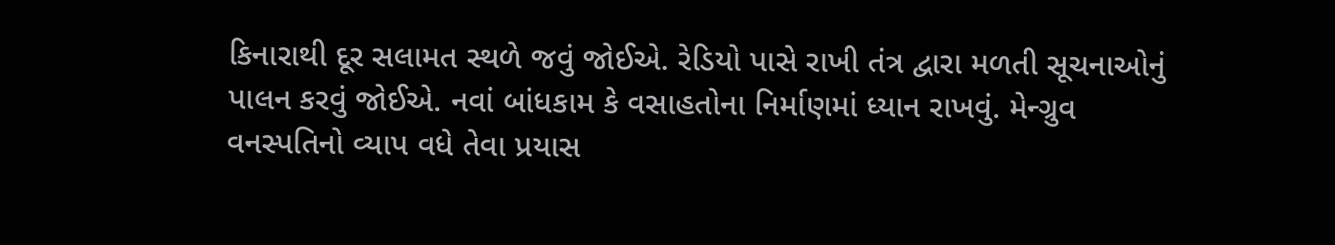કિનારાથી દૂર સલામત સ્થળે જવું જોઈએ. રેડિયો પાસે રાખી તંત્ર દ્વારા મળતી સૂચનાઓનું પાલન કરવું જોઈએ. નવાં બાંધકામ કે વસાહતોના નિર્માણમાં ધ્યાન રાખવું. મેન્ગ્રુવ વનસ્પતિનો વ્યાપ વધે તેવા પ્રયાસ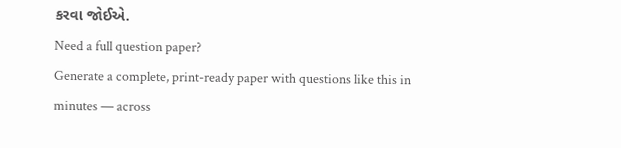કરવા જોઈએ.
Need a full question paper?
Generate a complete, print-ready paper with questions like this in minutes — across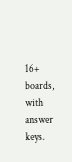16+ boards, with answer keys.